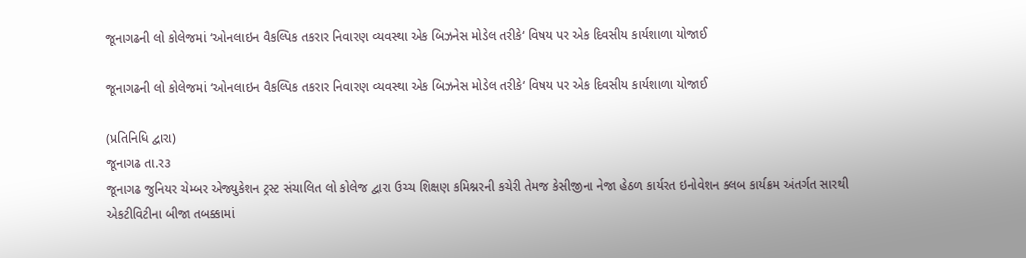જૂનાગઢની લો કોલેજમાં ‘ઓનલાઇન વૈકલ્પિક તકરાર નિવારણ વ્યવસ્થા એક બિઝનેસ મોડેલ તરીકે‘ વિષય પર એક દિવસીય કાર્યશાળા યોજાઈ

જૂનાગઢની લો કોલેજમાં ‘ઓનલાઇન વૈકલ્પિક તકરાર નિવારણ વ્યવસ્થા એક બિઝનેસ મોડેલ તરીકે‘ વિષય પર એક દિવસીય કાર્યશાળા યોજાઈ

(પ્રતિનિધિ દ્વારા)
જૂનાગઢ તા.ર૩
જૂનાગઢ જુનિયર ચેમ્બર એજ્યુકેશન ટ્રસ્ટ સંચાલિત લો કોલેજ દ્વારા ઉચ્ચ શિક્ષણ કમિશ્નરની કચેરી તેમજ કેસીજીના નેજા હેઠળ કાર્યરત ઇનોવેશન ક્લબ કાર્યક્રમ અંતર્ગત સારથી એકટીવિટીના બીજા તબક્કામાં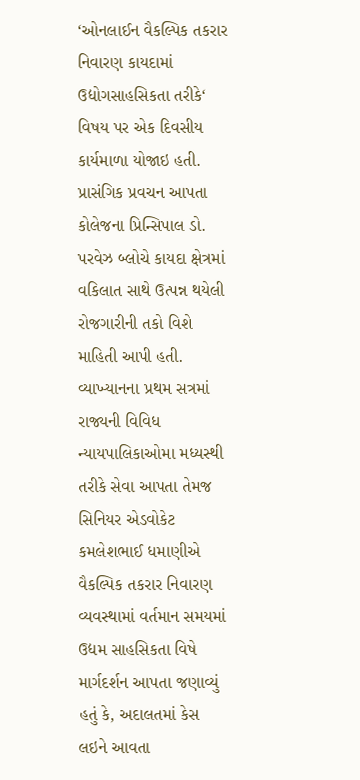‘ઓનલાઈન વૈકલ્પિક તકરાર નિવારણ કાયદામાં ઉદ્યોગસાહસિકતા તરીકે‘ વિષય પર એક દિવસીય કાર્યમાળા યોજાઇ હતી. પ્રાસંગિક પ્રવચન આપતા કોલેજના પ્રિન્સિપાલ ડો. પરવેઝ બ્લોચે કાયદા ક્ષેત્રમાં વકિલાત સાથે ઉત્પન્ન થયેલી રોજગારીની તકો વિશે માહિતી આપી હતી. વ્યાખ્યાનના પ્રથમ સત્રમાં રાજ્યની વિવિધ ન્યાયપાલિકાઓમા મધ્યસ્થી તરીકે સેવા આપતા તેમજ સિનિયર એડવોકેટ કમલેશભાઈ ધમાણીએ વૈકલ્પિક તકરાર નિવારણ વ્યવસ્થામાં વર્તમાન સમયમાં ઉદ્યમ સાહસિકતા વિષે માર્ગદર્શન આપતા જણાવ્યું હતું કે, અદાલતમાં કેસ લઇને આવતા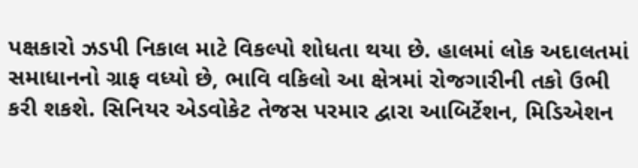પક્ષકારો ઝડપી નિકાલ માટે વિકલ્પો શોધતા થયા છે. હાલમાં લોક અદાલતમાં સમાધાનનો ગ્રાફ વધ્યો છે, ભાવિ વકિલો આ ક્ષેત્રમાં રોજગારીની તકો ઉભી કરી શકશે. સિનિયર એડવોકેટ તેજસ પરમાર દ્વારા આબિર્ટેશન, મિડિએશન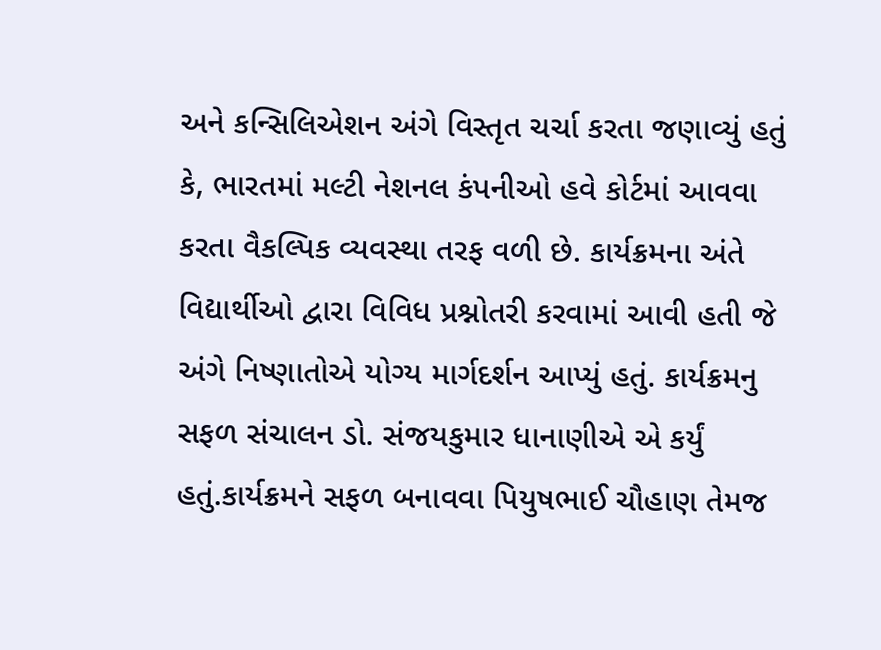અને કન્સિલિએશન અંગે વિસ્તૃત ચર્ચા કરતા જણાવ્યું હતું કે, ભારતમાં મલ્ટી નેશનલ કંપનીઓ હવે કોર્ટમાં આવવા કરતા વૈકલ્પિક વ્યવસ્થા તરફ વળી છે. કાર્યક્રમના અંતે વિદ્યાર્થીઓ દ્વારા વિવિધ પ્રશ્નોતરી કરવામાં આવી હતી જે અંગે નિષ્ણાતોએ યોગ્ય માર્ગદર્શન આપ્યું હતું. કાર્યક્રમનુ સફળ સંચાલન ડો. સંજયકુમાર ધાનાણીએ એ કર્યું હતું.કાર્યક્રમને સફળ બનાવવા પિયુષભાઈ ચૌહાણ તેમજ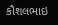કૌશલભાઇ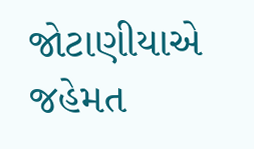જોટાણીયાએ જહેમત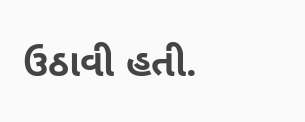ઉઠાવી હતી.